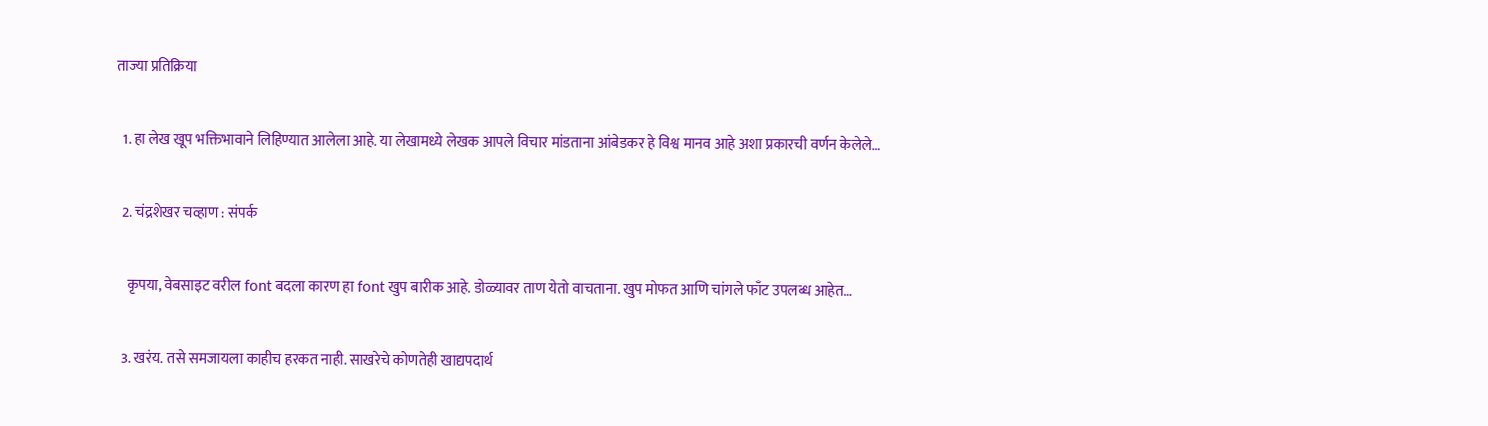ताज्या प्रतिक्रिया

  1. हा लेख खूप भक्तिभावाने लिहिण्यात आलेला आहे. या लेखामध्ये लेखक आपले विचार मांडताना आंबेडकर हे विश्व मानव आहे अशा प्रकारची वर्णन केलेले…

  2. चंद्रशेखर चव्हाण : संपर्क

    कृपया, वेबसाइट वरील font बदला कारण हा font खुप बारीक आहे. डोळ्यावर ताण येतो वाचताना. खुप मोफत आणि चांगले फाँट उपलब्ध आहेत…

  3. खरंय. तसे समजायला काहीच हरकत नाही. साखरेचे कोणतेही खाद्यपदार्थ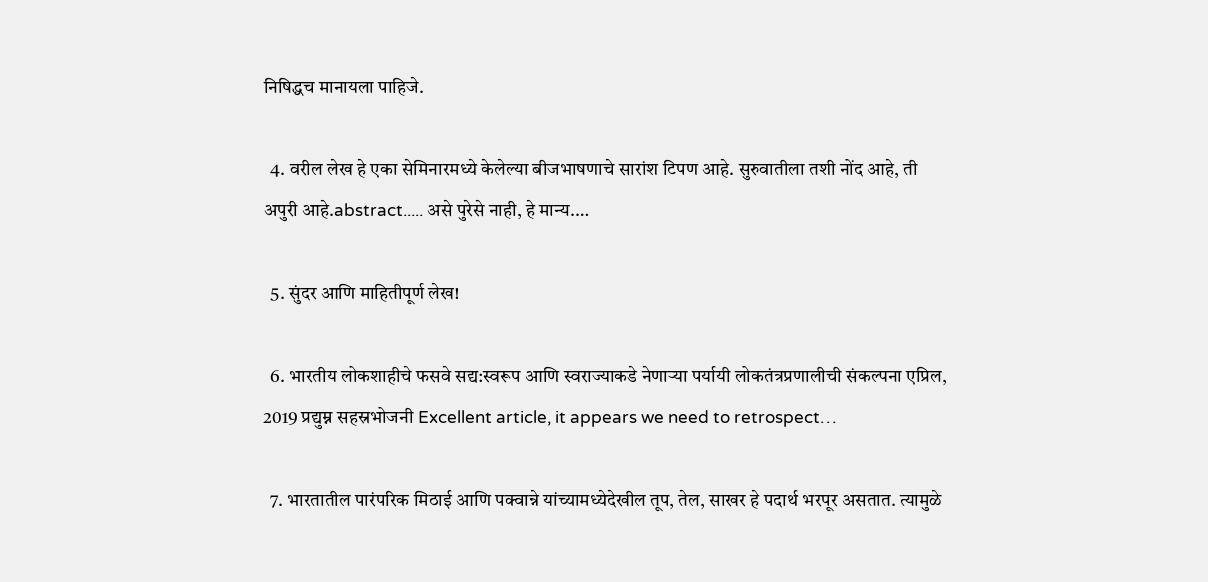निषिद्धच मानायला पाहिजे.

  4. वरील लेख हे एका सेमिनारमध्ये केलेल्या बीजभाषणाचे सारांश टिपण आहे. सुरुवातीला तशी नोंद आहे, ती अपुरी आहे.abstract..... असे पुरेसे नाही, हे मान्य.…

  5. सुंदर आणि माहितीपूर्ण लेख!

  6. भारतीय लोकशाहीचे फसवे सद्य:स्वरूप आणि स्वराज्याकडे नेणार्‍या पर्यायी लोकतंत्रप्रणालीची संकल्पना एप्रिल, 2019 प्रद्युम्न सहस्रभोजनी Excellent article, it appears we need to retrospect…

  7. भारतातील पारंपरिक मिठाई आणि पक्वान्ने यांच्यामध्येदेखील तूप, तेल, साखर हे पदार्थ भरपूर असतात. त्यामुळे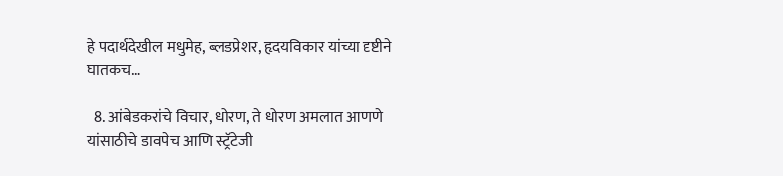हे पदार्थदेखील मधुमेह, ब्लडप्रेशर, हृदयविकार यांच्या दृष्टीने घातकच…

  8. आंबेडकरांचे विचार, धोरण, ते धोरण अमलात आणणे यांसाठीचे डावपेच आणि स्ट्रॅटेजी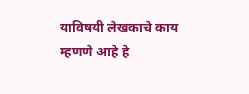याविषयी लेखकाचे काय म्हणणे आहे हे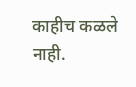काहीच कळले नाही.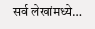सर्व लेखांमध्ये…